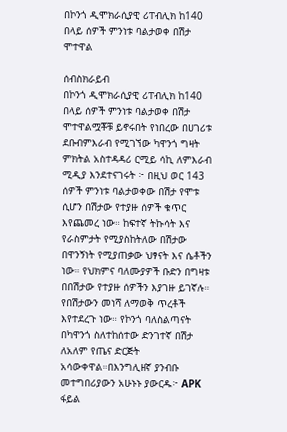በኮንጎ ዲሞክራሲያዊ ሪፐብሊክ ከ140 በላይ ሰዎች ምንነቱ ባልታወቀ በሽታ ሞተዋል

ሰብስክራይብ
በኮንጎ ዲሞክራሲያዊ ሪፐብሊክ ከ140 በላይ ሰዎች ምንነቱ ባልታወቀ በሽታ ሞተዋልሟቾቹ ይኖሩበት የነበረው በሀገሪቱ ደቡብምእራብ የሚገኘው ካዋንጎ ግዛት ምክትል አስተዳዳሪ ርሚይ ሳኪ ለምእራብ ሚዲያ እንደተናገሩት ፦ በዚህ ወር 143 ሰዎች ምንነቱ ባልታወቀው በሽታ የሞቱ ሲሆን በሽታው የተያዙ ሰዎች ቁጥር እየጨመረ ነው። ከፍተኛ ትኩሳት እና የራስምታት የሚያስከትለው በሽታው በዋንኝነት የሚያጠቃው ህፃናት እና ሴቶችን ነው። የህክምና ባለሙያዎች ቡድን በግዛቱ በበሽታው የተያዙ ሰዎችን እያገዙ ይገኛሉ። የበሽታውን መነሻ ለማወቅ ጥረቶች እየተደረጉ ነው። የኮንጎ ባለስልጣናት በካዋንጎ ስለተከሰተው ድንገተኛ በሽታ ለአለም የጤና ድርጅት አሳውቀዋል።በእንግሊዘኛ ያንብቡ መተግበሪያውን አሁኑኑ ያውርዱ፦ APK ፋይል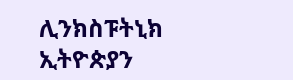ሊንክስፑትኒክ ኢትዮጵያን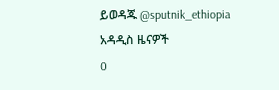ይወዳጁ @sputnik_ethiopia
አዳዲስ ዜናዎች
0